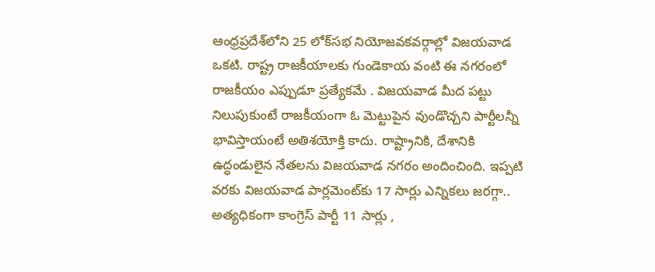ఆంధ్రప్రదేశ్‌లోని 25 లోక్‌సభ నియోజవకవర్గాల్లో విజయవాడ ఒకటి. రాష్ట్ర రాజకీయాలకు గుండెకాయ వంటి ఈ నగరంలో రాజకీయం ఎప్పుడూ ప్రత్యేకమే . విజయవాడ మీద పట్టు నిలుపుకుంటే రాజకీయంగా ఓ మెట్టుపైన వుండొచ్చని పార్టీలన్నీ భావిస్తాయంటే అతిశయోక్తి కాదు. రాష్ట్రానికి, దేశానికి ఉద్ధండులైన నేతలను విజయవాడ నగరం అందించింది. ఇప్పటి వరకు విజయవాడ పార్లమెంట్‌కు 17 సార్లు ఎన్నికలు జరగ్గా.. అత్యధికంగా కాంగ్రెస్ పార్టీ 11 సార్లు ,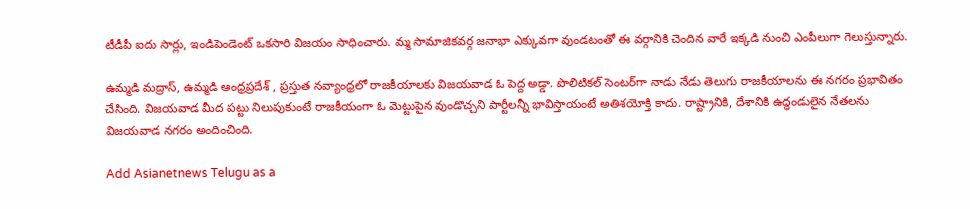టీడీపీ ఐదు సార్లు, ఇండిపెండెంట్ ఒకసారి విజయం సాధించారు. మ్మ సామాజికవర్గ జనాభా ఎక్కువగా వుండటంతో ఈ వర్గానికి చెందిన వారే ఇక్కడి నుంచి ఎంపీలుగా గెలుస్తున్నారు.

ఉమ్మడి మద్రాస్, ఉమ్మడి ఆంధ్రప్రదేశ్ , ప్రస్తుత నవ్యాంధ్రలో రాజకీయాలకు విజయవాడ ఓ పెద్ద అడ్డా. పొలిటికల్ సెంటర్‌గా నాడు నేడు తెలుగు రాజకీయాలను ఈ నగరం ప్రభావితం చేసింది. విజయవాడ మీద పట్టు నిలుపుకుంటే రాజకీయంగా ఓ మెట్టుపైన వుండొచ్చని పార్టీలన్నీ భావిస్తాయంటే అతిశయోక్తి కాదు. రాష్ట్రానికి, దేశానికి ఉద్ధండులైన నేతలను విజయవాడ నగరం అందించింది.

Add Asianetnews Telugu as a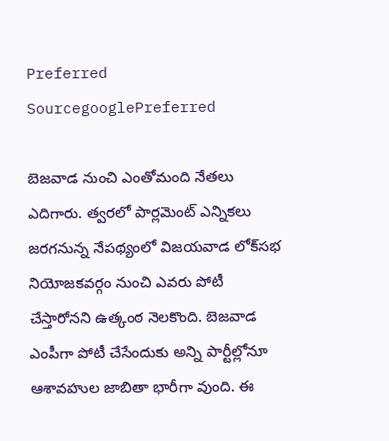Preferred SourcegooglePreferred

బెజవాడ నుంచి ఎంతోమంది నేతలు ఎదిగారు. త్వరలో పార్లమెంట్ ఎన్నికలు జరగనున్న నేపథ్యంలో విజయవాడ లోక్‌సభ నియోజకవర్గం నుంచి ఎవరు పోటీ చేస్తారోనని ఉత్కంఠ నెలకొంది. బెజవాడ ఎంపీగా పోటీ చేసేందుకు అన్ని పార్టీల్లోనూ ఆశావహుల జాబితా భారీగా వుంది. ఈ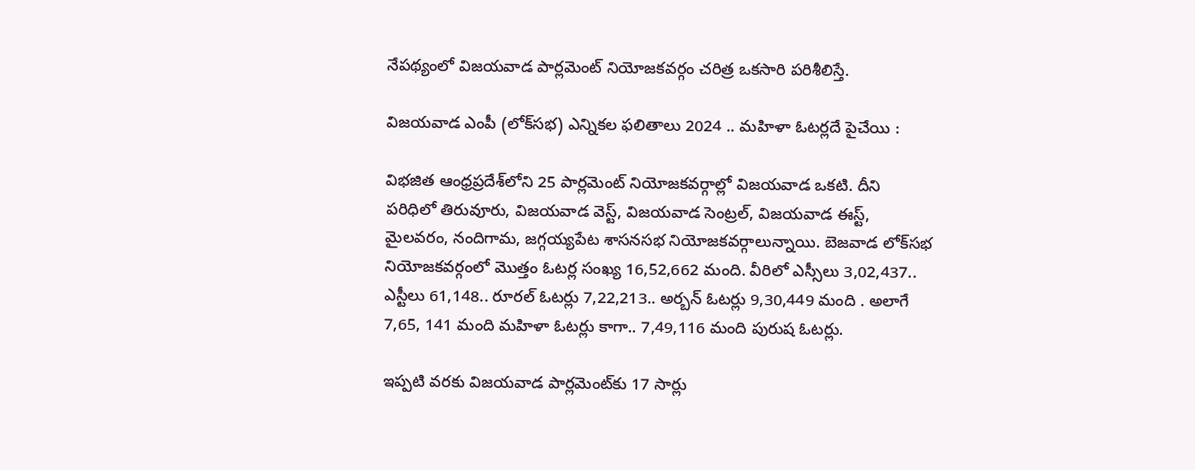నేపథ్యంలో విజయవాడ పార్లమెంట్ నియోజకవర్గం చరిత్ర ఒకసారి పరిశీలిస్తే.

విజయవాడ ఎంపీ (లోక్‌సభ) ఎన్నికల ఫలితాలు 2024 .. మహిళా ఓటర్లదే పైచేయి :

విభజిత ఆంధ్రప్రదేశ్‌లోని 25 పార్లమెంట్ నియోజకవర్గాల్లో విజయవాడ ఒకటి. దీని పరిధిలో తిరువూరు, విజయవాడ వెస్ట్, విజయవాడ సెంట్రల్, విజయవాడ ఈస్ట్, మైలవరం, నందిగామ, జగ్గయ్యపేట శాసనసభ నియోజకవర్గాలున్నాయి. బెజవాడ లోక్‌సభ నియోజకవర్గంలో మొత్తం ఓటర్ల సంఖ్య 16,52,662 మంది. వీరిలో ఎస్సీలు 3,02,437.. ఎస్టీలు 61,148.. రూరల్ ఓటర్లు 7,22,213.. అర్బన్ ఓటర్లు 9,30,449 మంది . అలాగే 7,65, 141 మంది మహిళా ఓటర్లు కాగా.. 7,49,116 మంది పురుష ఓటర్లు.

ఇప్పటి వరకు విజయవాడ పార్లమెంట్‌కు 17 సార్లు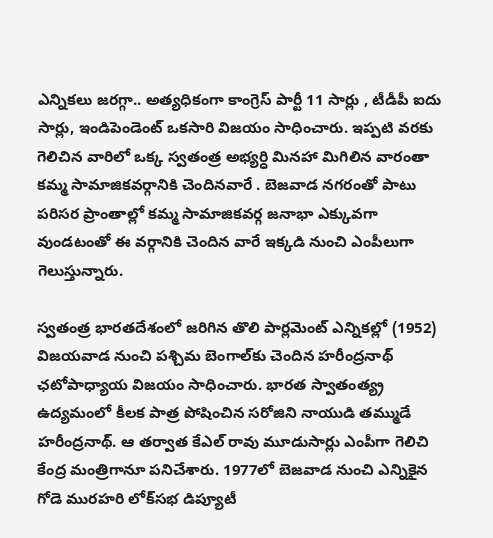ఎన్నికలు జరగ్గా.. అత్యధికంగా కాంగ్రెస్ పార్టీ 11 సార్లు , టీడీపీ ఐదు సార్లు, ఇండిపెండెంట్ ఒకసారి విజయం సాధించారు. ఇప్పటి వరకు గెలిచిన వారిలో ఒక్క స్వతంత్ర అభ్యర్ధి మినహా మిగిలిన వారంతా కమ్మ సామాజికవర్గానికి చెందినవారే . బెజవాడ నగరంతో పాటు పరిసర ప్రాంతాల్లో కమ్మ సామాజికవర్గ జనాభా ఎక్కువగా వుండటంతో ఈ వర్గానికి చెందిన వారే ఇక్కడి నుంచి ఎంపీలుగా గెలుస్తున్నారు.

స్వతంత్ర భారతదేశంలో జరిగిన తొలి పార్లమెంట్ ఎన్నికల్లో (1952) విజయవాడ నుంచి పశ్చిమ బెంగాల్‌కు చెందిన హరీంద్రనాథ్ ఛటోపాధ్యాయ విజయం సాధించారు. భారత స్వాతంత్య్ర ఉద్యమంలో కీలక పాత్ర పోషించిన సరోజిని నాయుడి తమ్ముడే హరీంద్రనాథ్. ఆ తర్వాత కేఎల్ రావు మూడుసార్లు ఎంపీగా గెలిచి కేంద్ర మంత్రిగానూ పనిచేశారు. 1977లో బెజవాడ నుంచి ఎన్నికైన గోడె మురహరి లోక్‌సభ డిప్యూటీ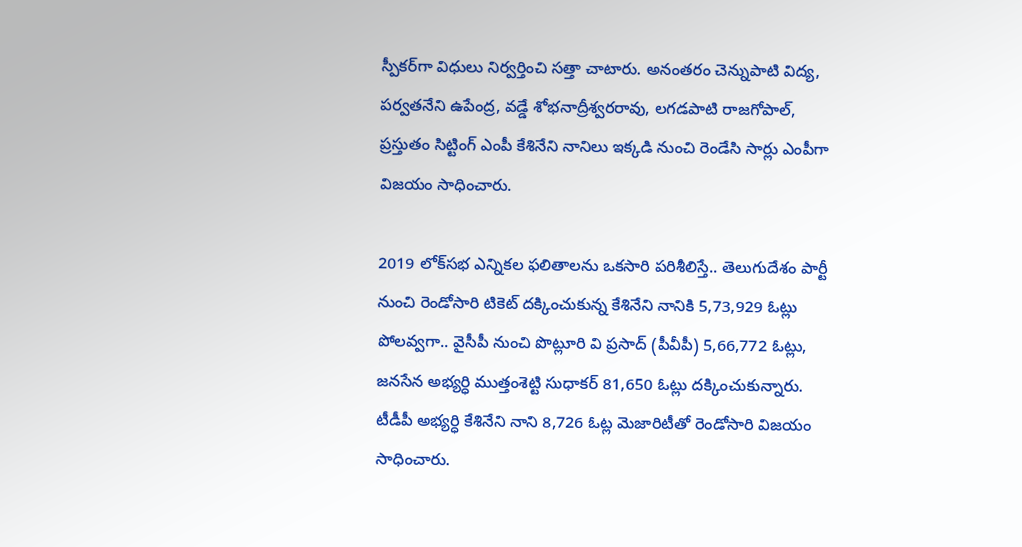స్పీకర్‌గా విధులు నిర్వర్తించి సత్తా చాటారు. అనంతరం చెన్నుపాటి విద్య, పర్వతనేని ఉపేంద్ర, వడ్డే శోభనాద్రీశ్వరరావు, లగడపాటి రాజగోపాల్, ప్రస్తుతం సిట్టింగ్ ఎంపీ కేశినేని నానిలు ఇక్కడి నుంచి రెండేసి సార్లు ఎంపీగా విజయం సాధించారు.

2019 లోక్‌సభ ఎన్నికల ఫలితాలను ఒకసారి పరిశీలిస్తే.. తెలుగుదేశం పార్టీ నుంచి రెండోసారి టికెట్ దక్కించుకున్న కేశినేని నానికి 5,73,929 ఓట్లు పోలవ్వగా.. వైసీపీ నుంచి పొట్లూరి వి ప్రసాద్ (పీవీపీ) 5,66,772 ఓట్లు, జనసేన అభ్యర్ధి ముత్తంశెట్టి సుధాకర్ 81,650 ఓట్లు దక్కించుకున్నారు. టీడీపీ అభ్యర్ధి కేశినేని నాని 8,726 ఓట్ల మెజారిటీతో రెండోసారి విజయం సాధించారు.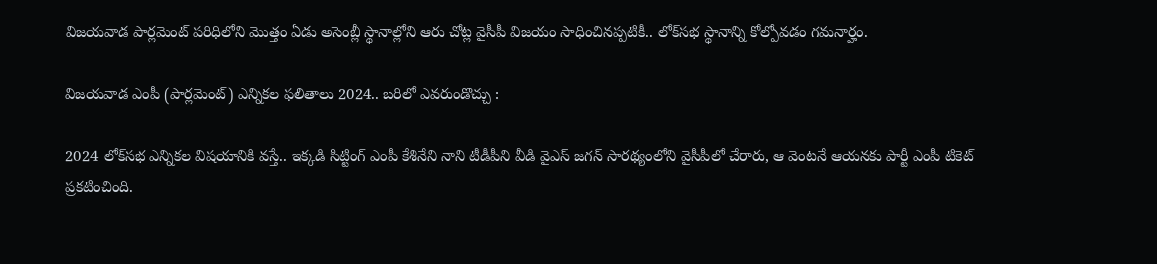విజయవాడ పార్లమెంట్ పరిధిలోని మొత్తం ఏడు అసెంబ్లీ స్థానాల్లోని ఆరు చోట్ల వైసీపీ విజయం సాధించినప్పటికీ.. లోక్‌సభ స్థానాన్ని కోల్పోవడం గమనార్హం.

విజయవాడ ఎంపీ (పార్లమెంట్) ఎన్నికల ఫలితాలు 2024.. బరిలో ఎవరుండొచ్చు :

2024 లోక్‌సభ ఎన్నికల విషయానికి వస్తే.. ఇక్కడి సిట్టింగ్ ఎంపీ కేశినేని నాని టీడీపీని వీడి వైఎస్ జగన్ సారథ్యంలోని వైసీపీలో చేరారు, ఆ వెంటనే ఆయనకు పార్టీ ఎంపీ టికెట్ ప్రకటించింది.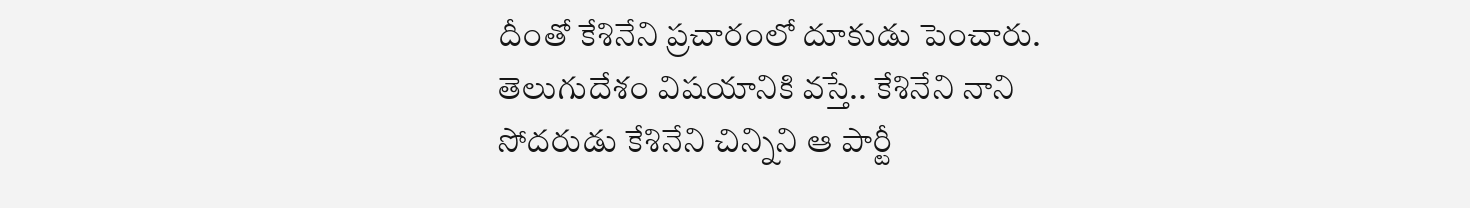దీంతో కేశినేని ప్రచారంలో దూకుడు పెంచారు. తెలుగుదేశం విషయానికి వస్తే.. కేశినేని నాని సోదరుడు కేశినేని చిన్నిని ఆ పార్టీ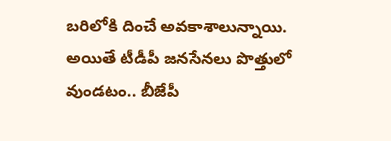బరిలోకి దించే అవకాశాలున్నాయి. అయితే టీడీపీ జనసేనలు పొత్తులో వుండటం.. బీజేపీ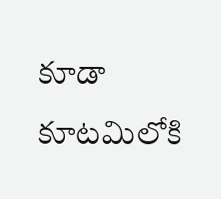కూడా కూటమిలోకి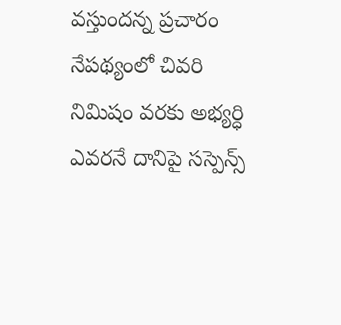వస్తుందన్న ప్రచారం నేపథ్యంలో చివరి నిమిషం వరకు అభ్యర్ధి ఎవరనే దానిపై సస్పెన్స్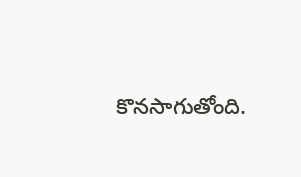కొనసాగుతోంది.